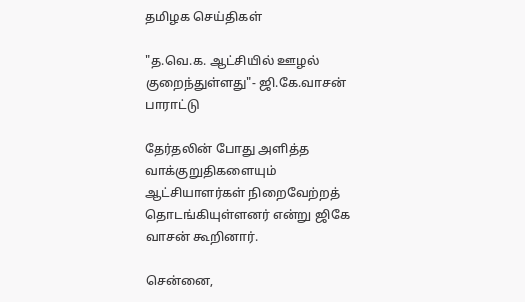தமிழக செய்திகள்

"த.வெ.க. ஆட்சியில் ஊழல் குறைந்துள்ளது"- ஜி.கே.வாசன் பாராட்டு

தேர்தலின் போது அளித்த வாக்குறுதிகளையும் ஆட்சியாளர்கள் நிறைவேற்றத் தொடங்கியுள்ளனர் என்று ஜிகே வாசன் கூறினார்.

சென்னை,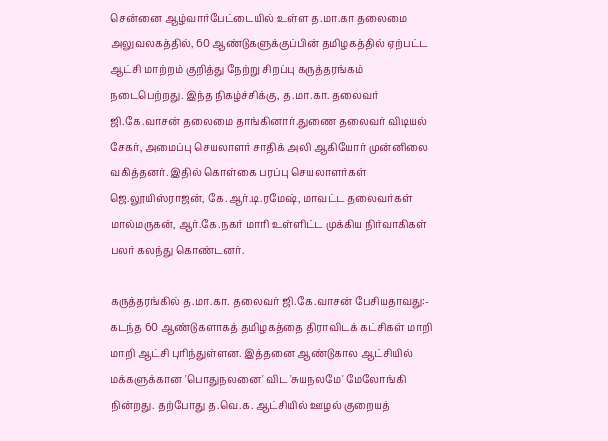சென்னை ஆழ்வார்பேட்டையில் உள்ள த.மா.கா தலைமை அலுவலகத்தில், 60 ஆண்டுகளுக்குப்பின் தமிழகத்தில் ஏற்பட்ட ஆட்சி மாற்றம் குறித்து நேற்று சிறப்பு கருத்தரங்கம் நடைபெற்றது. இந்த நிகழ்ச்சிக்கு, த.மா.கா. தலைவர் ஜி.கே.வாசன் தலைமை தாங்கினார்.துணை தலைவர் விடியல் சேகர், அமைப்பு செயலாளர் சாதிக் அலி ஆகியோர் முன்னிலை வகித்தனர். இதில் கொள்கை பரப்பு செயலாளர்கள் ஜெ.லூயிஸ்ராஜன், கே.ஆர்.டி.ரமேஷ், மாவட்ட தலைவர்கள் மால்மருகன், ஆர்.கே.நகர் மாரி உள்ளிட்ட முக்கிய நிர்வாகிகள் பலர் கலந்து கொண்டனர்.

கருத்தரங்கில் த.மா.கா. தலைவர் ஜி.கே.வாசன் பேசியதாவது:- கடந்த 60 ஆண்டுகளாகத் தமிழகத்தை திராவிடக் கட்சிகள் மாறி மாறி ஆட்சி புரிந்துள்ளன. இத்தனை ஆண்டுகால ஆட்சியில் மக்களுக்கான 'பொதுநலனை' விட 'சுயநலமே' மேலோங்கி நின்றது. தற்போது த.வெ.க. ஆட்சியில் ஊழல் குறையத்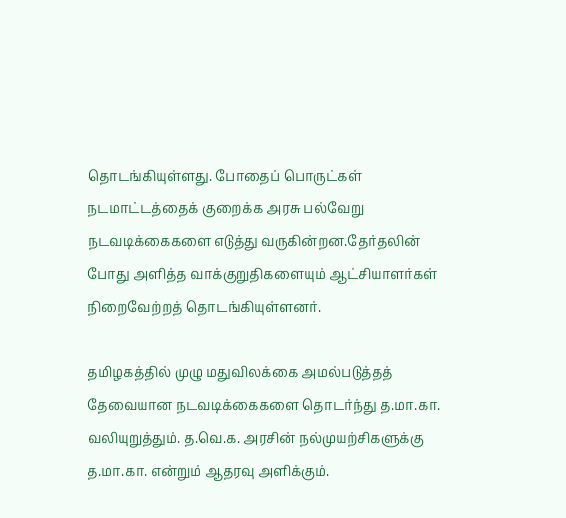தொடங்கியுள்ளது. போதைப் பொருட்கள் நடமாட்டத்தைக் குறைக்க அரசு பல்வேறு நடவடிக்கைகளை எடுத்து வருகின்றன.தேர்தலின் போது அளித்த வாக்குறுதிகளையும் ஆட்சியாளர்கள் நிறைவேற்றத் தொடங்கியுள்ளனர்.

தமிழகத்தில் முழு மதுவிலக்கை அமல்படுத்தத் தேவையான நடவடிக்கைகளை தொடர்ந்து த.மா.கா. வலியுறுத்தும். த.வெ.க. அரசின் நல்முயற்சிகளுக்கு த.மா.கா. என்றும் ஆதரவு அளிக்கும்.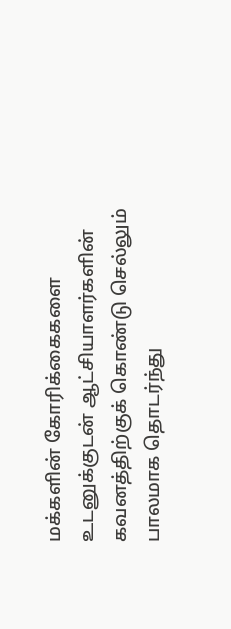மக்களின் கோரிக்கைகளை உடனுக்குடன் ஆட்சியாளர்களின் கவனத்திற்குக் கொண்டு செல்லும் பாலமாக தொடர்ந்து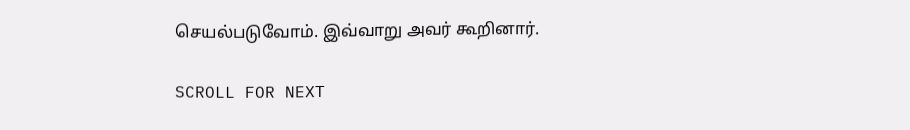செயல்படுவோம். இவ்வாறு அவர் கூறினார்.

SCROLL FOR NEXT